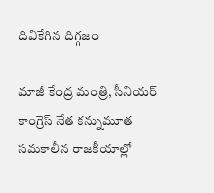దివికేగిన దిగ్గజం

మాజీ కేంద్ర మంత్రి, సీనియర్‌ కాంగ్రెస్‌ నేత కన్నుమూత  సమకాలీన రాజకీయాల్లో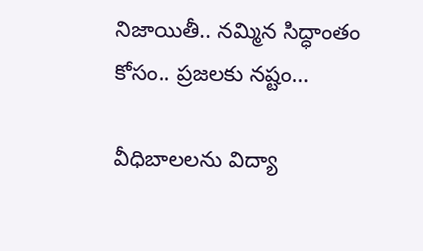నిజాయితీ.. నమ్మిన సిద్ధాంతం కోసం.. ప్రజలకు నష్టం…

వీధిబాలలను విద్యా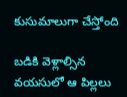కుసుమాలుగా చేస్తోంది

బడికి వెళ్లాల్సిన వయసులో ఆ పిల్లలు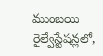ముంబయి రైల్వేస్టేషన్లలో,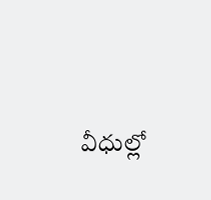వీధుల్లో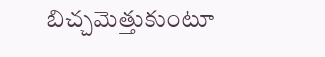బిచ్చమెత్తుకుంటూ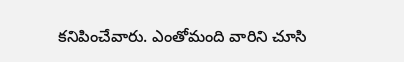కనిపించేవారు. ఎంతోమంది వారిని చూసి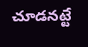చూడనట్టే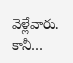వెళ్లేవారు. కానీ…